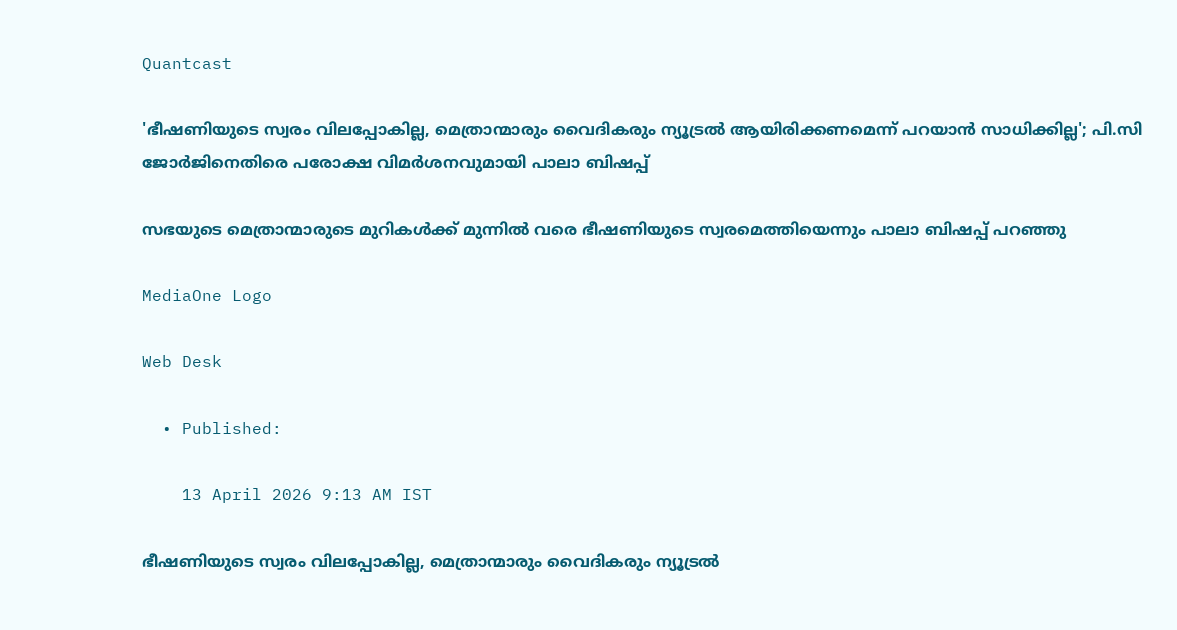Quantcast

'ഭീഷണിയുടെ സ്വരം വിലപ്പോകില്ല, മെത്രാന്മാരും വൈദികരും ന്യൂട്രൽ ആയിരിക്കണമെന്ന് പറയാൻ സാധിക്കില്ല'; പി.സി ജോർജിനെതിരെ പരോക്ഷ വിമര്‍ശനവുമായി പാലാ ബിഷപ്പ്

സഭയുടെ മെത്രാന്മാരുടെ മുറികൾക്ക് മുന്നിൽ വരെ ഭീഷണിയുടെ സ്വരമെത്തിയെന്നും പാലാ ബിഷപ്പ് പറഞ്ഞു

MediaOne Logo

Web Desk

  • Published:

    13 April 2026 9:13 AM IST

ഭീഷണിയുടെ സ്വരം വിലപ്പോകില്ല, മെത്രാന്മാരും വൈദികരും ന്യൂട്രൽ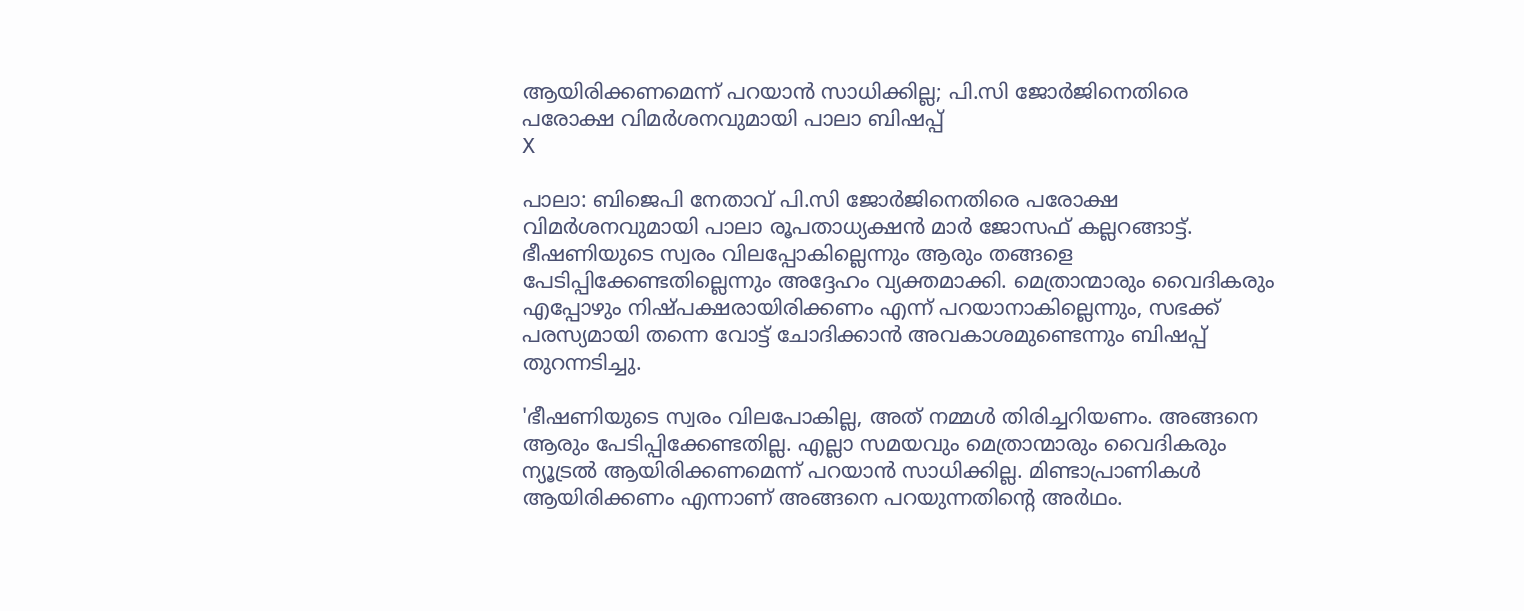ആയിരിക്കണമെന്ന് പറയാൻ സാധിക്കില്ല; പി.സി ജോർജിനെതിരെ പരോക്ഷ വിമര്‍ശനവുമായി പാലാ ബിഷപ്പ്
X

പാലാ: ബിജെപി നേതാവ് പി.സി ജോർജിനെതിരെ പരോക്ഷ വിമർശനവുമായി പാലാ രൂപതാധ്യക്ഷൻ മാർ ജോസഫ് കല്ലറങ്ങാട്ട്. ഭീഷണിയുടെ സ്വരം വിലപ്പോകില്ലെന്നും ആരും തങ്ങളെ പേടിപ്പിക്കേണ്ടതില്ലെന്നും അദ്ദേഹം വ്യക്തമാക്കി. മെത്രാന്മാരും വൈദികരും എപ്പോഴും നിഷ്പക്ഷരായിരിക്കണം എന്ന് പറയാനാകില്ലെന്നും, സഭക്ക് പരസ്യമായി തന്നെ വോട്ട് ചോദിക്കാൻ അവകാശമുണ്ടെന്നും ബിഷപ്പ് തുറന്നടിച്ചു.

'ഭീഷണിയുടെ സ്വരം വിലപോകില്ല, അത് നമ്മൾ തിരിച്ചറിയണം. അങ്ങനെ ആരും പേടിപ്പിക്കേണ്ടതില്ല. എല്ലാ സമയവും മെത്രാന്മാരും വൈദികരും ന്യൂട്രൽ ആയിരിക്കണമെന്ന് പറയാൻ സാധിക്കില്ല. മിണ്ടാപ്രാണികൾ ആയിരിക്കണം എന്നാണ് അങ്ങനെ പറയുന്നതിന്റെ അർഥം.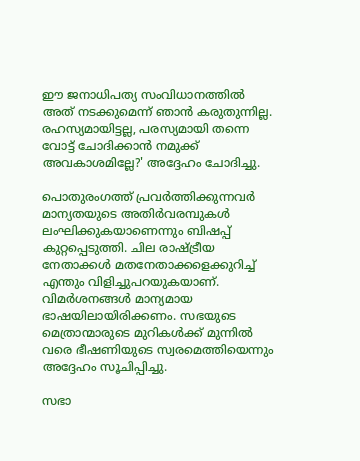ഈ ജനാധിപത്യ സംവിധാനത്തിൽ അത് നടക്കുമെന്ന് ഞാൻ കരുതുന്നില്ല. രഹസ്യമായിട്ടല്ല, പരസ്യമായി തന്നെ വോട്ട് ചോദിക്കാൻ നമുക്ക് അവകാശമില്ലേ?' അദ്ദേഹം ചോദിച്ചു.

പൊതുരംഗത്ത് പ്രവർത്തിക്കുന്നവർ മാന്യതയുടെ അതിർവരമ്പുകൾ ലംഘിക്കുകയാണെന്നും ബിഷപ്പ് കുറ്റപ്പെടുത്തി. ചില രാഷ്ട്രീയ നേതാക്കൾ മതനേതാക്കളെക്കുറിച്ച് എന്തും വിളിച്ചുപറയുകയാണ്. വിമർശനങ്ങൾ മാന്യമായ ഭാഷയിലായിരിക്കണം. സഭയുടെ മെത്രാന്മാരുടെ മുറികൾക്ക് മുന്നിൽ വരെ ഭീഷണിയുടെ സ്വരമെത്തിയെന്നും അദ്ദേഹം സൂചിപ്പിച്ചു.

സഭാ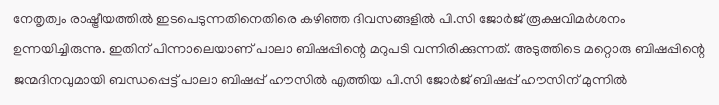നേതൃത്വം രാഷ്ട്രീയത്തിൽ ഇടപെടുന്നതിനെതിരെ കഴിഞ്ഞ ദിവസങ്ങളിൽ പി.സി ജോർജ് രൂക്ഷവിമർശനം ഉന്നയിച്ചിരുന്നു. ഇതിന് പിന്നാലെയാണ് പാലാ ബിഷപ്പിന്റെ മറുപടി വന്നിരിക്കുന്നത്. അടുത്തിടെ മറ്റൊരു ബിഷപ്പിന്റെ ജന്മദിനവുമായി ബന്ധപ്പെട്ട് പാലാ ബിഷപ്പ് ഹൗസിൽ എത്തിയ പി.സി ജോർജ് ബിഷപ്പ് ഹൗസിന് മുന്നിൽ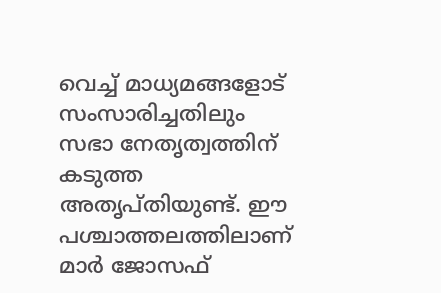വെച്ച് മാധ്യമങ്ങളോട് സംസാരിച്ചതിലും സഭാ നേതൃത്വത്തിന് കടുത്ത അതൃപ്തിയുണ്ട്. ഈ പശ്ചാത്തലത്തിലാണ് മാർ ജോസഫ്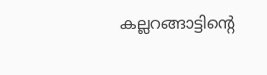കല്ലറങ്ങാട്ടിന്റെ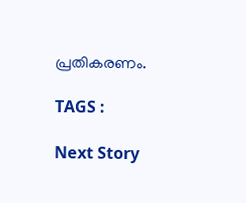പ്രതികരണം.

TAGS :

Next Story